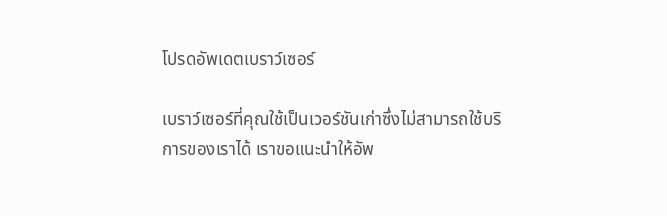โปรดอัพเดตเบราว์เซอร์

เบราว์เซอร์ที่คุณใช้เป็นเวอร์ชันเก่าซึ่งไม่สามารถใช้บริการของเราได้ เราขอแนะนำให้อัพ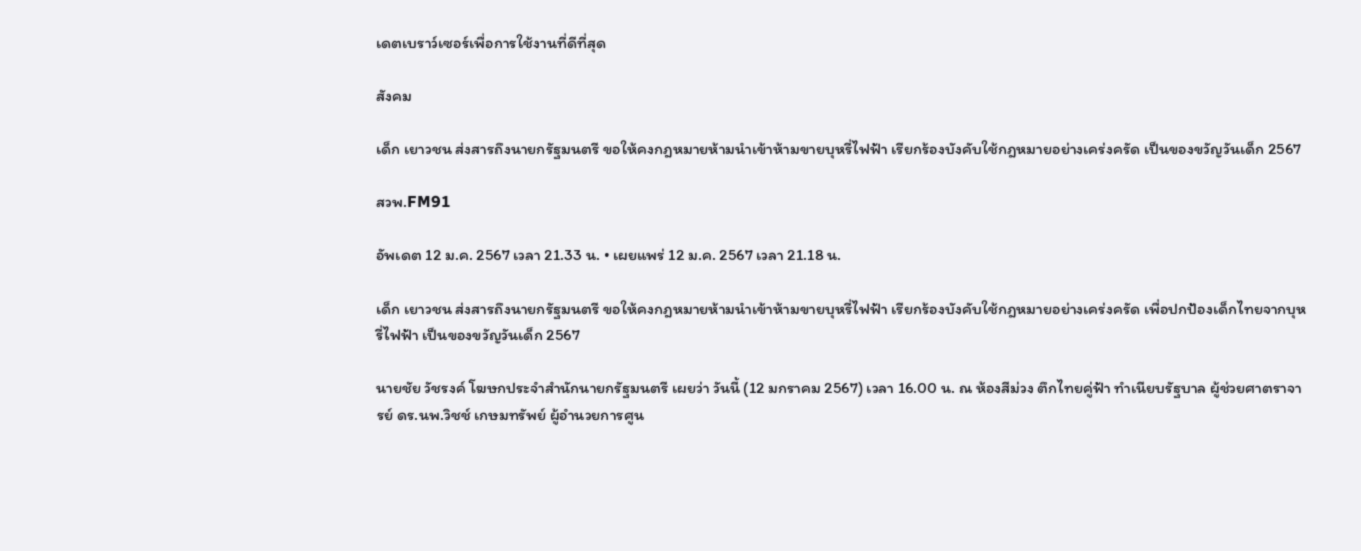เดตเบราว์เซอร์เพื่อการใช้งานที่ดีที่สุด

สังคม

เด็ก เยาวชน ส่งสารถึงนายกรัฐมนตรี ขอให้คงกฎหมายห้ามนำเข้าห้ามขายบุหรี่ไฟฟ้า เรียกร้องบังคับใช้กฎหมายอย่างเคร่งครัด เป็นของขวัญวันเด็ก 2567

สวพ.FM91

อัพเดต 12 ม.ค. 2567 เวลา 21.33 น. • เผยแพร่ 12 ม.ค. 2567 เวลา 21.18 น.

เด็ก เยาวชน ส่งสารถึงนายกรัฐมนตรี ขอให้คงกฎหมายห้ามนำเข้าห้ามขายบุหรี่ไฟฟ้า เรียกร้องบังคับใช้กฎหมายอย่างเคร่งครัด เพื่อปกป้องเด็กไทยจากบุหรี่ไฟฟ้า เป็นของขวัญวันเด็ก 2567

นายชัย วัชรงค์ โฆษกประจำสำนักนายกรัฐมนตรี เผยว่า วันนี้ (12 มกราคม 2567) เวลา 16.00 น. ณ ห้องสีม่วง ตึกไทยคู่ฟ้า ทำเนียบรัฐบาล ผู้ช่วยศาตราจารย์ ดร.นพ.วิชช์ เกษมทรัพย์ ผู้อำนวยการศูน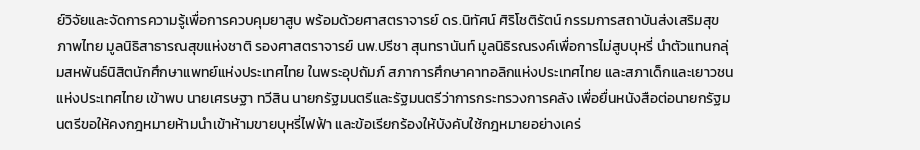ย์วิจัยและจัดการความรู้เพื่อการควบคุมยาสูบ พร้อมด้วยศาสตราจารย์ ดร.นิทัศน์ ศิริโชติรัตน์ กรรมการสถาบันส่งเสริมสุขภาพไทย มูลนิธิสาธารณสุขแห่งชาติ รองศาสตราจารย์ นพ.ปรีชา สุนทรานันท์ มูลนิธิรณรงค์เพื่อการไม่สูบบุหรี่ นำตัวแทนกลุ่มสหพันธ์นิสิตนักศึกษาแพทย์แห่งประเทศไทย ในพระอุปถัมภ์ สภาการศึกษาคาทอลิกแห่งประเทศไทย และสภาเด็กและเยาวชนแห่งประเทศไทย เข้าพบ นายเศรษฐา ทวีสิน นายกรัฐมนตรีและรัฐมนตรีว่าการกระทรวงการคลัง เพื่อยื่นหนังสือต่อนายกรัฐมนตรีขอให้คงกฎหมายห้ามนำเข้าห้ามขายบุหรี่ไฟฟ้า และข้อเรียกร้องให้บังคับใช้กฎหมายอย่างเคร่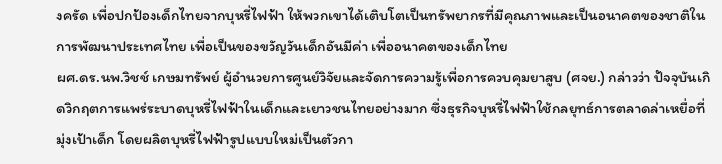งครัด เพื่อปกป้องเด็กไทยจากบุหรี่ไฟฟ้า ให้พวกเขาได้เติบโตเป็นทรัพยากรที่มีคุณภาพและเป็นอนาคตของชาติในการพัฒนาประเทศไทย เพื่อเป็นของขวัญวันเด็กอันมีค่า เพื่ออนาคตของเด็กไทย
ผศ.ดร.นพ.วิชช์ เกษมทรัพย์ ผู้อำนวยการศูนย์วิจัยและจัดการความรู้เพื่อการควบคุมยาสูบ (ศจย.) กล่าวว่า ปัจจุบันเกิดวิกฤตการแพร่ระบาดบุหรี่ไฟฟ้าในเด็กและเยาวชนไทยอย่างมาก ซึ่งธุรกิจบุหรี่ไฟฟ้าใช้กลยุทธ์การตลาดล่าเหยื่อที่มุ่งเป้าเด็ก โดยผลิตบุหรี่ไฟฟ้ารูปแบบใหม่เป็นตัวกา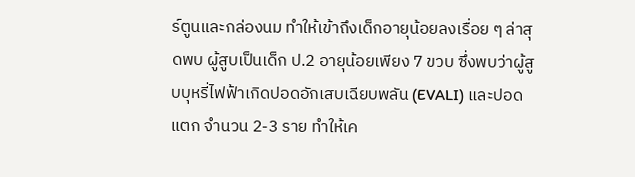ร์ตูนและกล่องนม ทำให้เข้าถึงเด็กอายุน้อยลงเรื่อย ๆ ล่าสุดพบ ผู้สูบเป็นเด็ก ป.2 อายุน้อยเพียง 7 ขวบ ซึ่งพบว่าผู้สูบบุหรี่ไฟฟ้าเกิดปอดอักเสบเฉียบพลัน (EVALI) และปอดแตก จำนวน 2-3 ราย ทำให้เค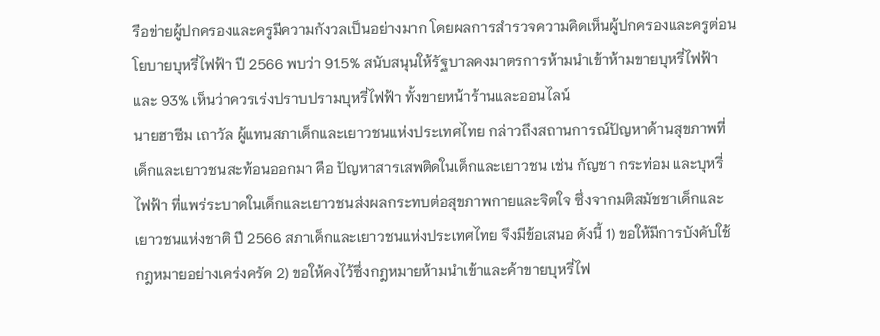รือข่ายผู้ปกครองและครูมีความกังวลเป็นอย่างมาก โดยผลการสำรวจความคิดเห็นผู้ปกครองและครูต่อนโยบายบุหรี่ไฟฟ้า ปี 2566 พบว่า 91.5% สนับสนุนให้รัฐบาลคงมาตรการห้ามนำเข้าห้ามขายบุหรี่ไฟฟ้า และ 93% เห็นว่าควรเร่งปราบปรามบุหรี่ไฟฟ้า ทั้งขายหน้าร้านและออนไลน์
นายฮาซีม เถาวัล ผู้แทนสภาเด็กและเยาวชนแห่งประเทศไทย กล่าวถึงสถานการณ์ปัญหาด้านสุขภาพที่เด็กและเยาวชนสะท้อนออกมา คือ ปัญหาสารเสพติดในเด็กและเยาวชน เช่น กัญชา กระท่อม และบุหรี่ไฟฟ้า ที่แพร่ระบาดในเด็กและเยาวชนส่งผลกระทบต่อสุขภาพกายและจิตใจ ซึ่งจากมติสมัชชาเด็กและเยาวชนแห่งชาติ ปี 2566 สภาเด็กและเยาวชนแห่งประเทศไทย จึงมีข้อเสนอ ดังนี้ 1) ขอให้มีการบังคับใช้กฎหมายอย่างเคร่งครัด 2) ขอให้คงไว้ซึ่งกฎหมายห้ามนำเข้าและค้าขายบุหรี่ไฟ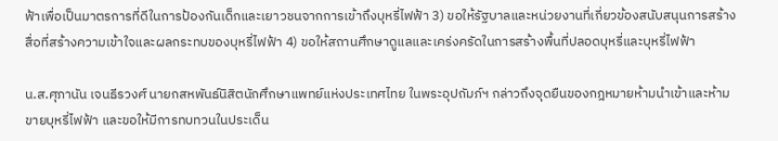ฟ้าเพื่อเป็นมาตรการที่ดีในการป้องกันเด็กและเยาวชนจากการเข้าถึงบุหรี่ไฟฟ้า 3) ขอให้รัฐบาลและหน่วยงานที่เกี่ยวข้องสนับสนุนการสร้างสื่อที่สร้างความเข้าใจและผลกระทบของบุหรี่ไฟฟ้า 4) ขอให้สถานศึกษาดูแลและเคร่งครัดในการสร้างพื้นที่ปลอดบุหรี่และบุหรี่ไฟฟ้า

น.ส.ศุภานัน เจนธีรวงศ์ นายกสหพันธ์นิสิตนักศึกษาแพทย์แห่งประเทศไทย ในพระอุปถัมภ์ฯ กล่าวถึงจุดยืนของกฎหมายห้ามนำเข้าและห้ามขายบุหรี่ไฟฟ้า และขอให้มีการทบทวนในประเด็น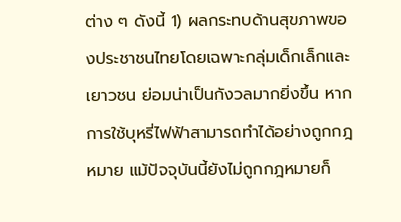ต่าง ๆ ดังนี้ 1) ผลกระทบด้านสุขภาพของประชาชนไทยโดยเฉพาะกลุ่มเด็กเล็กและเยาวชน ย่อมน่าเป็นกังวลมากยิ่งขึ้น หากการใช้บุหรี่ไฟฟ้าสามารถทำได้อย่างถูกกฎหมาย แม้ปัจจุบันนี้ยังไม่ถูกกฎหมายก็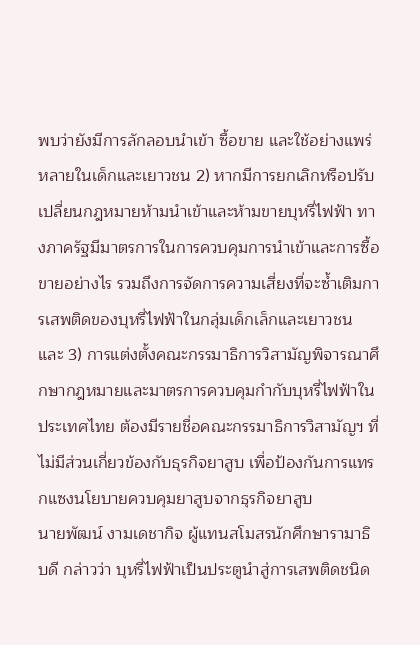พบว่ายังมีการลักลอบนำเข้า ซื้อขาย และใช้อย่างแพร่หลายในเด็กและเยาวชน 2) หากมีการยกเลิกหรือปรับเปลี่ยนกฎหมายห้ามนำเข้าและห้ามขายบุหรี่ไฟฟ้า ทางภาครัฐมีมาตรการในการควบคุมการนำเข้าและการซื้อขายอย่างไร รวมถึงการจัดการความเสี่ยงที่จะซ้ำเติมการเสพติดของบุหรี่ไฟฟ้าในกลุ่มเด็กเล็กและเยาวชน และ 3) การแต่งตั้งคณะกรรมาธิการวิสามัญพิจารณาศึกษากฎหมายและมาตรการควบคุมกำกับบุหรี่ไฟฟ้าในประเทศไทย ต้องมีรายชื่อคณะกรรมาธิการวิสามัญฯ ที่ไม่มีส่วนเกี่ยวข้องกับธุรกิจยาสูบ เพื่อป้องกันการแทรกแซงนโยบายควบคุมยาสูบจากธุรกิจยาสูบ
นายพัฒน์ งามเดชากิจ ผู้แทนสโมสรนักศึกษารามาธิบดี กล่าวว่า บุหรี่ไฟฟ้าเป็นประตูนำสู่การเสพติดชนิด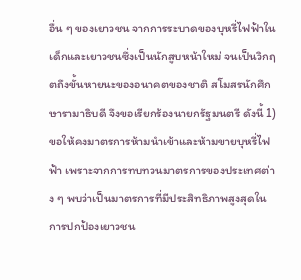อื่น ๆ ของเยาวชน จากการระบาดของบุหรี่ไฟฟ้าในเด็กและเยาวชนซึ่งเป็นนักสูบหน้าใหม่ จนเป็นวิกฤตถึงขั้นหายนะของอนาคตของชาติ สโมสรนักศึกษารามาธิบดี จึงขอเรียกร้องนายกรัฐมนตรี ดังนี้ 1) ขอให้คงมาตรการห้ามนำเข้าและห้ามขายบุหรี่ไฟฟ้า เพราะจากการทบทวนมาตรการของประเทศต่าง ๆ พบว่าเป็นมาตรการที่มีประสิทธิภาพสูงสุดในการปกป้องเยาวชน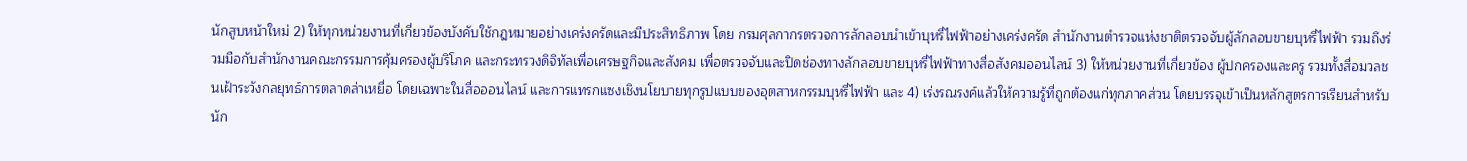นักสูบหน้าใหม่ 2) ให้ทุกหน่วยงานที่เกี่ยวข้องบังคับใช้กฎหมายอย่างเคร่งครัดและมีประสิทธิภาพ โดย กรมศุลกากรตรวจการลักลอบนำเข้าบุหรี่ไฟฟ้าอย่างเคร่งครัด สำนักงานตำรวจแห่งชาติตรวจจับผู้ลักลอบขายบุหรี่ไฟฟ้า รวมถึงร่วมมือกับสำนักงานคณะกรรมการคุ้มครองผู้บริโภค และกระทรวงดิจิทัลเพื่อเศรษฐกิจและสังคม เพื่อตรวจจับและปิดช่องทางลักลอบขายบุหรี่ไฟฟ้าทางสื่อสังคมออนไลน์ 3) ให้หน่วยงานที่เกี่ยวข้อง ผู้ปกครองและครู รวมทั้งสื่อมวลชนเฝ้าระวังกลยุทธ์การตลาดล่าเหยื่อ โดยเฉพาะในสื่อออนไลน์ และการแทรกแซงเชิงนโยบายทุกรูปแบบของอุตสาหกรรมบุหรี่ไฟฟ้า และ 4) เร่งรณรงค์แล้วให้ความรู้ที่ถูกต้องแก่ทุกภาคส่วน โดยบรรจุเข้าเป็นหลักสูตรการเรียนสำหรับนัก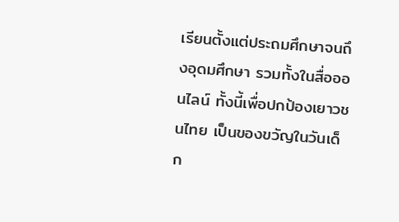เรียนตั้งแต่ประถมศึกษาจนถึงอุดมศึกษา รวมทั้งในสื่อออนไลน์ ทั้งนี้เพื่อปกป้องเยาวชนไทย เป็นของขวัญในวันเด็ก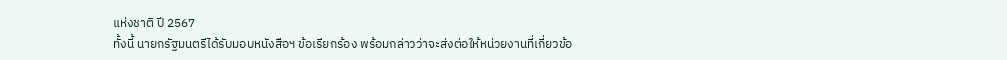แห่งชาติ ปี 2567
ทั้งนี้ นายกรัฐมนตรีได้รับมอบหนังสือฯ ข้อเรียกร้อง พร้อมกล่าวว่าจะส่งต่อให้หน่วยงานที่เกี่ยวข้อ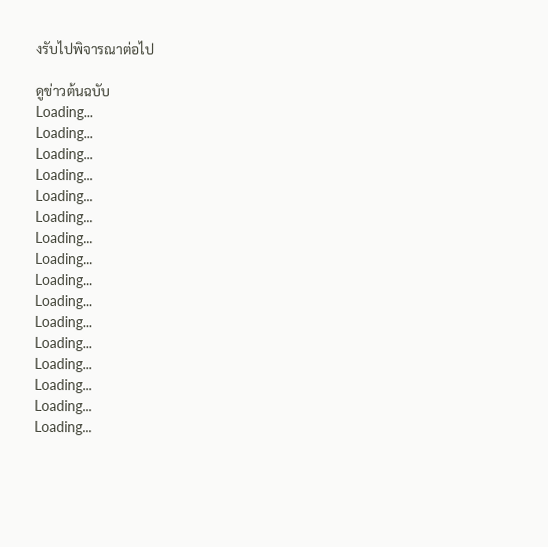งรับไปพิจารณาต่อไป

ดูข่าวต้นฉบับ
Loading...
Loading...
Loading...
Loading...
Loading...
Loading...
Loading...
Loading...
Loading...
Loading...
Loading...
Loading...
Loading...
Loading...
Loading...
Loading...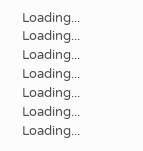Loading...
Loading...
Loading...
Loading...
Loading...
Loading...
Loading...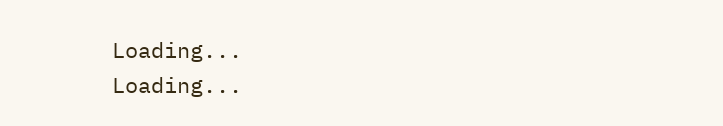Loading...
Loading...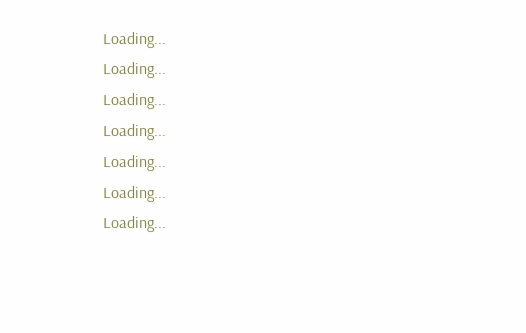Loading...
Loading...
Loading...
Loading...
Loading...
Loading...
Loading...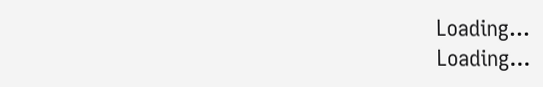Loading...
Loading...